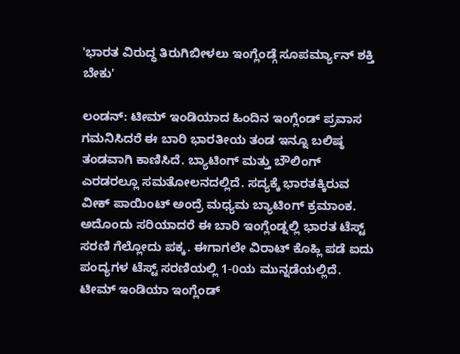'ಭಾರತ ವಿರುದ್ಧ ತಿರುಗಿಬೀಳಲು ಇಂಗ್ಲೆಂಡ್ಗೆ ಸೂಪರ್ಮ್ಯಾನ್ ಶಕ್ತಿ ಬೇಕು'

ಲಂಡನ್: ಟೀಮ್ ಇಂಡಿಯಾದ ಹಿಂದಿನ ಇಂಗ್ಲೆಂಡ್ ಪ್ರವಾಸ ಗಮನಿಸಿದರೆ ಈ ಬಾರಿ ಭಾರತೀಯ ತಂಡ ಇನ್ನೂ ಬಲಿಷ್ಠ ತಂಡವಾಗಿ ಕಾಣಿಸಿದೆ. ಬ್ಯಾಟಿಂಗ್ ಮತ್ತು ಬೌಲಿಂಗ್ ಎರಡರಲ್ಲೂ ಸಮತೋಲನದಲ್ಲಿದೆ. ಸದ್ಯಕ್ಕೆ ಭಾರತಕ್ಕಿರುವ ವೀಕ್ ಪಾಯಿಂಟ್ ಅಂದ್ರೆ ಮಧ್ಯಮ ಬ್ಯಾಟಿಂಗ್ ಕ್ರಮಾಂಕ. ಅದೊಂದು ಸರಿಯಾದರೆ ಈ ಬಾರಿ ಇಂಗ್ಲೆಂಡ್ನಲ್ಲಿ ಭಾರತ ಟೆಸ್ಟ್ ಸರಣಿ ಗೆಲ್ಲೋದು ಪಕ್ಕ. ಈಗಾಗಲೇ ವಿರಾಟ್ ಕೊಹ್ಲಿ ಪಡೆ ಐದು ಪಂದ್ಯಗಳ ಟೆಸ್ಟ್ ಸರಣಿಯಲ್ಲಿ 1-0ಯ ಮುನ್ನಡೆಯಲ್ಲಿದೆ.
ಟೀಮ್ ಇಂಡಿಯಾ ಇಂಗ್ಲೆಂಡ್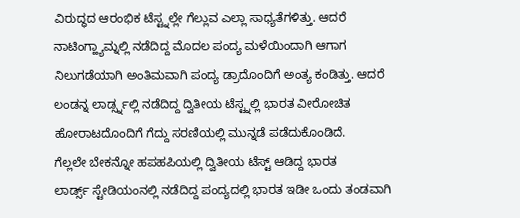ವಿರುದ್ಧದ ಆರಂಭಿಕ ಟೆಸ್ಟ್ನಲ್ಲೇ ಗೆಲ್ಲುವ ಎಲ್ಲಾ ಸಾಧ್ಯತೆಗಳಿತ್ತು. ಆದರೆ ನಾಟಿಂಗ್ಹ್ಯಾಮ್ನಲ್ಲಿ ನಡೆದಿದ್ದ ಮೊದಲ ಪಂದ್ಯ ಮಳೆಯಿಂದಾಗಿ ಆಗಾಗ ನಿಲುಗಡೆಯಾಗಿ ಅಂತಿಮವಾಗಿ ಪಂದ್ಯ ಡ್ರಾದೊಂದಿಗೆ ಅಂತ್ಯ ಕಂಡಿತ್ತು. ಆದರೆ ಲಂಡನ್ನ ಲಾರ್ಡ್ಸ್ನಲ್ಲಿ ನಡೆದಿದ್ದ ದ್ವಿತೀಯ ಟೆಸ್ಟ್ನಲ್ಲಿ ಭಾರತ ವೀರೋಚಿತ ಹೋರಾಟದೊಂದಿಗೆ ಗೆದ್ದು ಸರಣಿಯಲ್ಲಿ ಮುನ್ನಡೆ ಪಡೆದುಕೊಂಡಿದೆ.
ಗೆಲ್ಲಲೇ ಬೇಕನ್ನೋ ಹಪಹಪಿಯಲ್ಲಿ ದ್ವಿತೀಯ ಟೆಸ್ಟ್ ಆಡಿದ್ದ ಭಾರತ
ಲಾರ್ಡ್ಸ್ ಸ್ಟೇಡಿಯಂನಲ್ಲಿ ನಡೆದಿದ್ದ ಪಂದ್ಯದಲ್ಲಿ ಭಾರತ ಇಡೀ ಒಂದು ತಂಡವಾಗಿ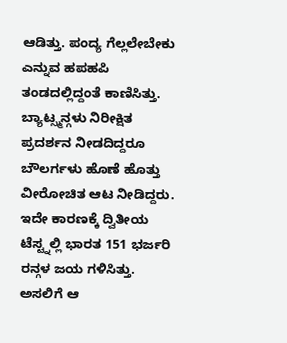ಆಡಿತ್ತು. ಪಂದ್ಯ ಗೆಲ್ಲಲೇಬೇಕು ಎನ್ನುವ ಹಪಹಪಿ ತಂಡದಲ್ಲಿದ್ದಂತೆ ಕಾಣಿಸಿತ್ತು. ಬ್ಯಾಟ್ಸ್ಮನ್ಗಳು ನಿರೀಕ್ಷಿತ ಪ್ರದರ್ಶನ ನೀಡದಿದ್ದರೂ ಬೌಲರ್ಗಳು ಹೊಣೆ ಹೊತ್ತು ವೀರೋಚಿತ ಆಟ ನೀಡಿದ್ದರು. ಇದೇ ಕಾರಣಕ್ಕೆ ದ್ವಿತೀಯ ಟೆಸ್ಟ್ನಲ್ಲಿ ಭಾರತ 151 ಭರ್ಜರಿ ರನ್ಗಳ ಜಯ ಗಳಿಸಿತ್ತು. ಅಸಲಿಗೆ ಆ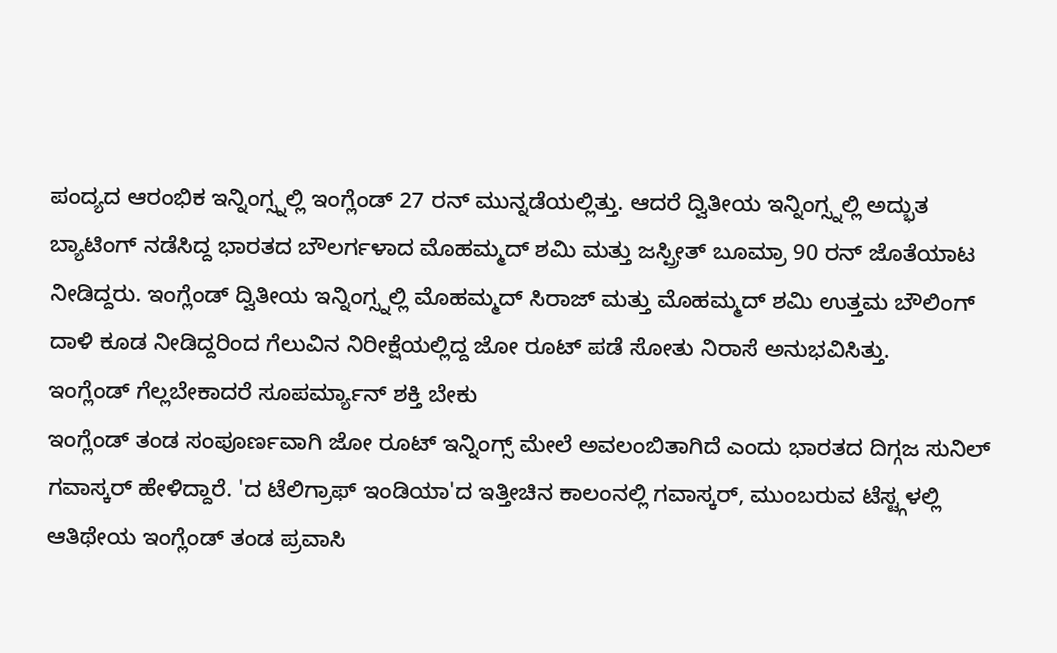ಪಂದ್ಯದ ಆರಂಭಿಕ ಇನ್ನಿಂಗ್ಸ್ನಲ್ಲಿ ಇಂಗ್ಲೆಂಡ್ 27 ರನ್ ಮುನ್ನಡೆಯಲ್ಲಿತ್ತು. ಆದರೆ ದ್ವಿತೀಯ ಇನ್ನಿಂಗ್ಸ್ನಲ್ಲಿ ಅದ್ಭುತ ಬ್ಯಾಟಿಂಗ್ ನಡೆಸಿದ್ದ ಭಾರತದ ಬೌಲರ್ಗಳಾದ ಮೊಹಮ್ಮದ್ ಶಮಿ ಮತ್ತು ಜಸ್ಪ್ರೀತ್ ಬೂಮ್ರಾ 90 ರನ್ ಜೊತೆಯಾಟ ನೀಡಿದ್ದರು. ಇಂಗ್ಲೆಂಡ್ ದ್ವಿತೀಯ ಇನ್ನಿಂಗ್ಸ್ನಲ್ಲಿ ಮೊಹಮ್ಮದ್ ಸಿರಾಜ್ ಮತ್ತು ಮೊಹಮ್ಮದ್ ಶಮಿ ಉತ್ತಮ ಬೌಲಿಂಗ್ ದಾಳಿ ಕೂಡ ನೀಡಿದ್ದರಿಂದ ಗೆಲುವಿನ ನಿರೀಕ್ಷೆಯಲ್ಲಿದ್ದ ಜೋ ರೂಟ್ ಪಡೆ ಸೋತು ನಿರಾಸೆ ಅನುಭವಿಸಿತ್ತು.
ಇಂಗ್ಲೆಂಡ್ ಗೆಲ್ಲಬೇಕಾದರೆ ಸೂಪರ್ಮ್ಯಾನ್ ಶಕ್ತಿ ಬೇಕು
ಇಂಗ್ಲೆಂಡ್ ತಂಡ ಸಂಪೂರ್ಣವಾಗಿ ಜೋ ರೂಟ್ ಇನ್ನಿಂಗ್ಸ್ ಮೇಲೆ ಅವಲಂಬಿತಾಗಿದೆ ಎಂದು ಭಾರತದ ದಿಗ್ಗಜ ಸುನಿಲ್ ಗವಾಸ್ಕರ್ ಹೇಳಿದ್ದಾರೆ. 'ದ ಟೆಲಿಗ್ರಾಫ್ ಇಂಡಿಯಾ'ದ ಇತ್ತೀಚಿನ ಕಾಲಂನಲ್ಲಿ ಗವಾಸ್ಕರ್, ಮುಂಬರುವ ಟೆಸ್ಟ್ಗಳಲ್ಲಿ ಆತಿಥೇಯ ಇಂಗ್ಲೆಂಡ್ ತಂಡ ಪ್ರವಾಸಿ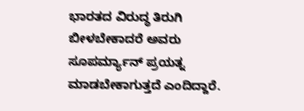ಭಾರತದ ವಿರುದ್ಧ ತಿರುಗಿ ಬೀಳಬೇಕಾದರೆ ಅವರು ಸೂಪರ್ಮ್ಯಾನ್ ಪ್ರಯತ್ನ ಮಾಡಬೇಕಾಗುತ್ತದೆ ಎಂದಿದ್ದಾರೆ.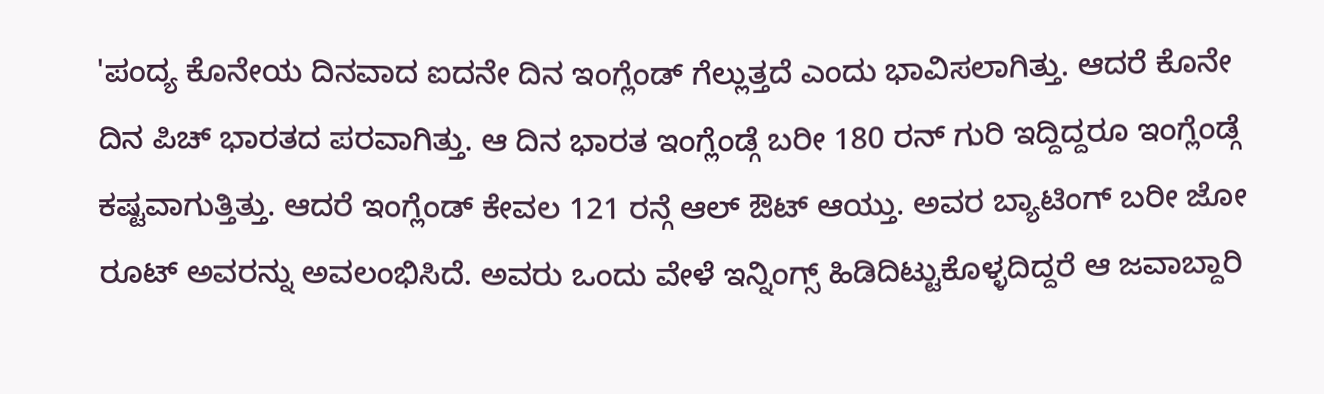'ಪಂದ್ಯ ಕೊನೇಯ ದಿನವಾದ ಐದನೇ ದಿನ ಇಂಗ್ಲೆಂಡ್ ಗೆಲ್ಲುತ್ತದೆ ಎಂದು ಭಾವಿಸಲಾಗಿತ್ತು. ಆದರೆ ಕೊನೇ ದಿನ ಪಿಚ್ ಭಾರತದ ಪರವಾಗಿತ್ತು. ಆ ದಿನ ಭಾರತ ಇಂಗ್ಲೆಂಡ್ಗೆ ಬರೀ 180 ರನ್ ಗುರಿ ಇದ್ದಿದ್ದರೂ ಇಂಗ್ಲೆಂಡ್ಗೆ ಕಷ್ಟವಾಗುತ್ತಿತ್ತು. ಆದರೆ ಇಂಗ್ಲೆಂಡ್ ಕೇವಲ 121 ರನ್ಗೆ ಆಲ್ ಔಟ್ ಆಯ್ತು. ಅವರ ಬ್ಯಾಟಿಂಗ್ ಬರೀ ಜೋ ರೂಟ್ ಅವರನ್ನು ಅವಲಂಭಿಸಿದೆ. ಅವರು ಒಂದು ವೇಳೆ ಇನ್ನಿಂಗ್ಸ್ ಹಿಡಿದಿಟ್ಟುಕೊಳ್ಳದಿದ್ದರೆ ಆ ಜವಾಬ್ದಾರಿ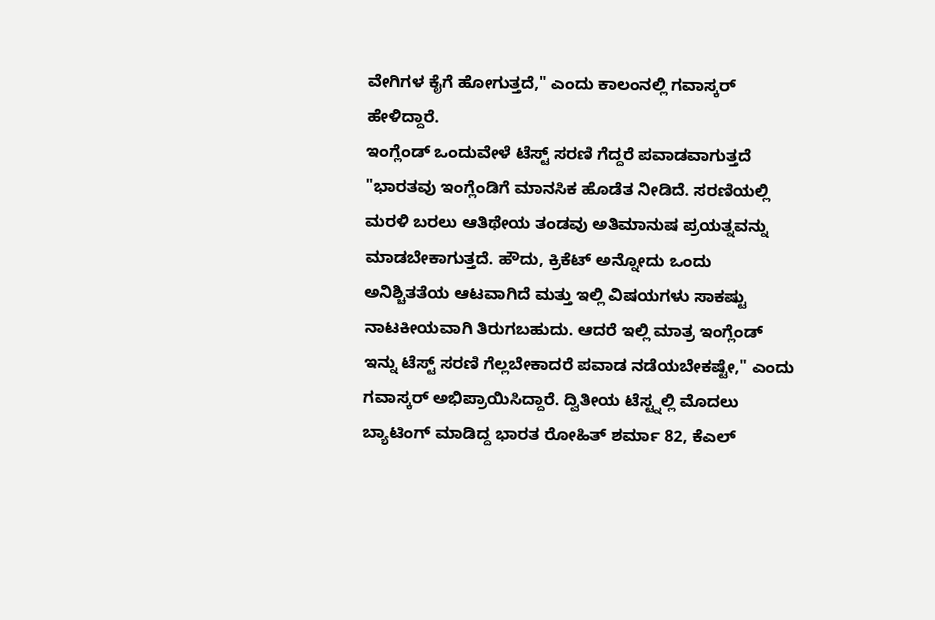ವೇಗಿಗಳ ಕೈಗೆ ಹೋಗುತ್ತದೆ," ಎಂದು ಕಾಲಂನಲ್ಲಿ ಗವಾಸ್ಕರ್ ಹೇಳಿದ್ದಾರೆ.
ಇಂಗ್ಲೆಂಡ್ ಒಂದುವೇಳೆ ಟೆಸ್ಟ್ ಸರಣಿ ಗೆದ್ದರೆ ಪವಾಡವಾಗುತ್ತದೆ
"ಭಾರತವು ಇಂಗ್ಲೆಂಡಿಗೆ ಮಾನಸಿಕ ಹೊಡೆತ ನೀಡಿದೆ. ಸರಣಿಯಲ್ಲಿ ಮರಳಿ ಬರಲು ಆತಿಥೇಯ ತಂಡವು ಅತಿಮಾನುಷ ಪ್ರಯತ್ನವನ್ನು ಮಾಡಬೇಕಾಗುತ್ತದೆ. ಹೌದು, ಕ್ರಿಕೆಟ್ ಅನ್ನೋದು ಒಂದು ಅನಿಶ್ಚಿತತೆಯ ಆಟವಾಗಿದೆ ಮತ್ತು ಇಲ್ಲಿ ವಿಷಯಗಳು ಸಾಕಷ್ಟು ನಾಟಕೀಯವಾಗಿ ತಿರುಗಬಹುದು. ಆದರೆ ಇಲ್ಲಿ ಮಾತ್ರ ಇಂಗ್ಲೆಂಡ್ ಇನ್ನು ಟೆಸ್ಟ್ ಸರಣಿ ಗೆಲ್ಲಬೇಕಾದರೆ ಪವಾಡ ನಡೆಯಬೇಕಷ್ಟೇ," ಎಂದು ಗವಾಸ್ಕರ್ ಅಭಿಪ್ರಾಯಿಸಿದ್ದಾರೆ. ದ್ವಿತೀಯ ಟೆಸ್ಟ್ನಲ್ಲಿ ಮೊದಲು ಬ್ಯಾಟಿಂಗ್ ಮಾಡಿದ್ದ ಭಾರತ ರೋಹಿತ್ ಶರ್ಮಾ 82, ಕೆಎಲ್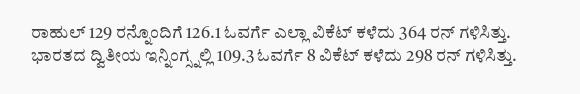ರಾಹುಲ್ 129 ರನ್ನೊಂದಿಗೆ 126.1 ಓವರ್ಗೆ ಎಲ್ಲಾ ವಿಕೆಟ್ ಕಳೆದು 364 ರನ್ ಗಳಿಸಿತ್ತು. ಭಾರತದ ದ್ವಿತೀಯ ಇನ್ನಿಂಗ್ಸ್ನಲ್ಲಿ 109.3 ಓವರ್ಗೆ 8 ವಿಕೆಟ್ ಕಳೆದು 298 ರನ್ ಗಳಿಸಿತ್ತು.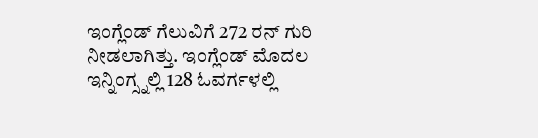ಇಂಗ್ಲೆಂಡ್ ಗೆಲುವಿಗೆ 272 ರನ್ ಗುರಿ ನೀಡಲಾಗಿತ್ತು. ಇಂಗ್ಲೆಂಡ್ ಮೊದಲ ಇನ್ನಿಂಗ್ಸ್ನಲ್ಲಿ 128 ಓವರ್ಗಳಲ್ಲಿ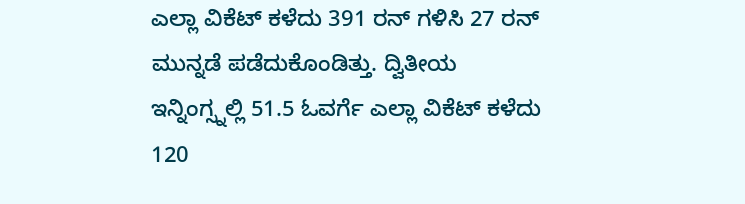ಎಲ್ಲಾ ವಿಕೆಟ್ ಕಳೆದು 391 ರನ್ ಗಳಿಸಿ 27 ರನ್ ಮುನ್ನಡೆ ಪಡೆದುಕೊಂಡಿತ್ತು. ದ್ವಿತೀಯ ಇನ್ನಿಂಗ್ಸ್ನಲ್ಲಿ 51.5 ಓವರ್ಗೆ ಎಲ್ಲಾ ವಿಕೆಟ್ ಕಳೆದು 120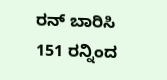ರನ್ ಬಾರಿಸಿ 151 ರನ್ನಿಂದ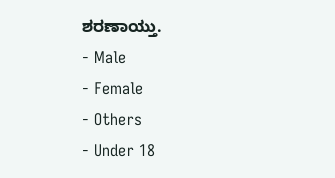ಶರಣಾಯ್ತು.
- Male
- Female
- Others
- Under 18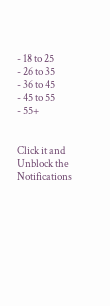- 18 to 25
- 26 to 35
- 36 to 45
- 45 to 55
- 55+


Click it and Unblock the Notifications